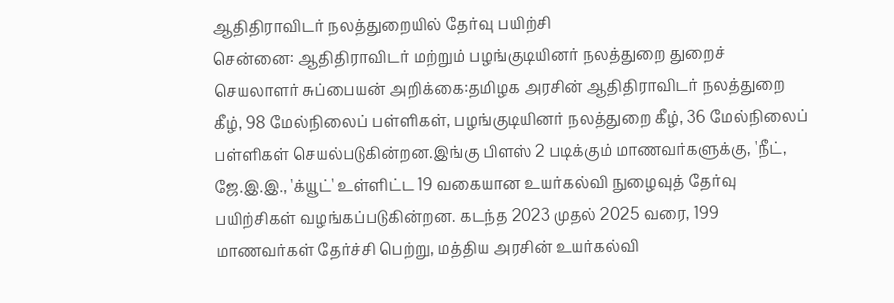ஆதிதிராவிடர் நலத்துறையில் தேர்வு பயிற்சி
சென்னை: ஆதிதிராவிடர் மற்றும் பழங்குடியினர் நலத்துறை துறைச் செயலாளர் சுப்பையன் அறிக்கை:தமிழக அரசின் ஆதிதிராவிடர் நலத்துறை கீழ், 98 மேல்நிலைப் பள்ளிகள், பழங்குடியினர் நலத்துறை கீழ், 36 மேல்நிலைப் பள்ளிகள் செயல்படுகின்றன.இங்கு பிளஸ் 2 படிக்கும் மாணவர்களுக்கு, 'நீட், ஜே.இ.இ., 'க்யூட்' உள்ளிட்ட 19 வகையான உயர்கல்வி நுழைவுத் தேர்வு பயிற்சிகள் வழங்கப்படுகின்றன. கடந்த 2023 முதல் 2025 வரை, 199 மாணவர்கள் தேர்ச்சி பெற்று, மத்திய அரசின் உயர்கல்வி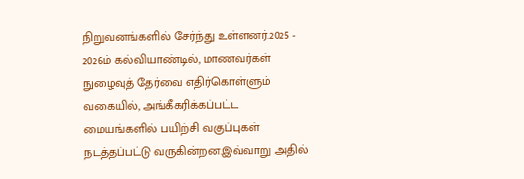நிறுவனங்களில் சேர்ந்து உள்ளனர்.2025 - 2026ம் கல்வியாண்டில், மாணவர்கள் நுழைவுத் தேர்வை எதிர்கொள்ளும் வகையில், அங்கீகரிக்கப்பட்ட மையங்களில் பயிற்சி வகுப்புகள் நடத்தப்பட்டு வருகின்றன.இவ்வாறு அதில்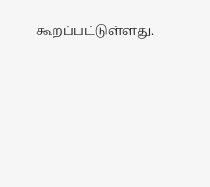கூறப்பட்டுள்ளது.